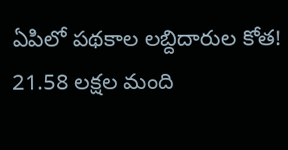ఏపిలో పథకాల లబ్దిదారుల కోత! 21.58 లక్షల మంది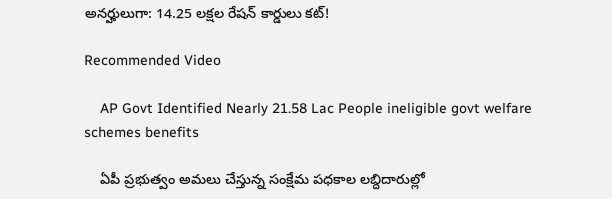అనర్హులుగా: 14.25 లక్షల రేషన్ కార్డులు కట్!

Recommended Video

    AP Govt Identified Nearly 21.58 Lac People ineligible govt welfare schemes benefits

    ఏపీ ప్రభుత్వం అమలు చేస్తున్న సంక్షేమ పధకాల లబ్దిదారుల్లో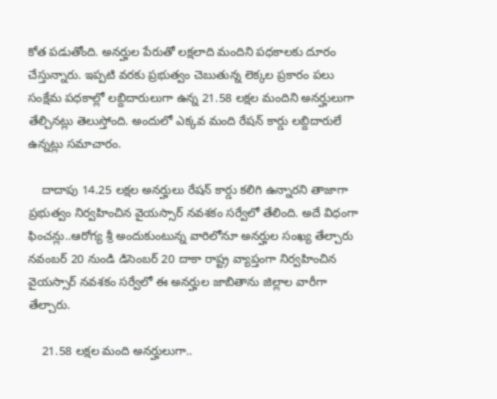కోత పడుతోంది. అనర్హుల పేరుతో లక్షలాది మందిని పధకాలకు దూరం చేస్తున్నారు. ఇప్పటి వరకు ప్రభుత్వం చెబుతున్న లెక్కల ప్రకారం పలు సంక్షేమ పధకాల్లో లబ్దిదారులుగా ఉన్న 21.58 లక్షల మందిని అనర్హులుగా తేల్చినట్లు తెలుస్తోంది. అందులో ఎక్కవ మంది రేషన్ కార్డు లబ్దిదారులే ఉన్నట్లు సమాచారం.

    దాదాపు 14.25 లక్షల అనర్హులు రేషన్ కార్డు కలిగి ఉన్నారని తాజాగా ప్రభుత్వం నిర్వహించిన వైయస్సార్ నవశకం సర్వేలో తేలింది. అదే విధంగా ఫించన్లు..ఆరోగ్య శ్రీ అందుకుంటున్న వారిలోనూ అనర్హుల సంఖ్య తేల్చారు నవంబర్ 20 నుండి డిసెంబర్ 20 దాకా రాష్ట్ర వ్యాప్తంగా నిర్వహించిన వైయస్సార్ నవశకం సర్వేలో ఈ అనర్హుల జాబితాను జిల్లాల వారీగా తేల్చారు.

    21.58 లక్షల మంది అనర్హులుగా..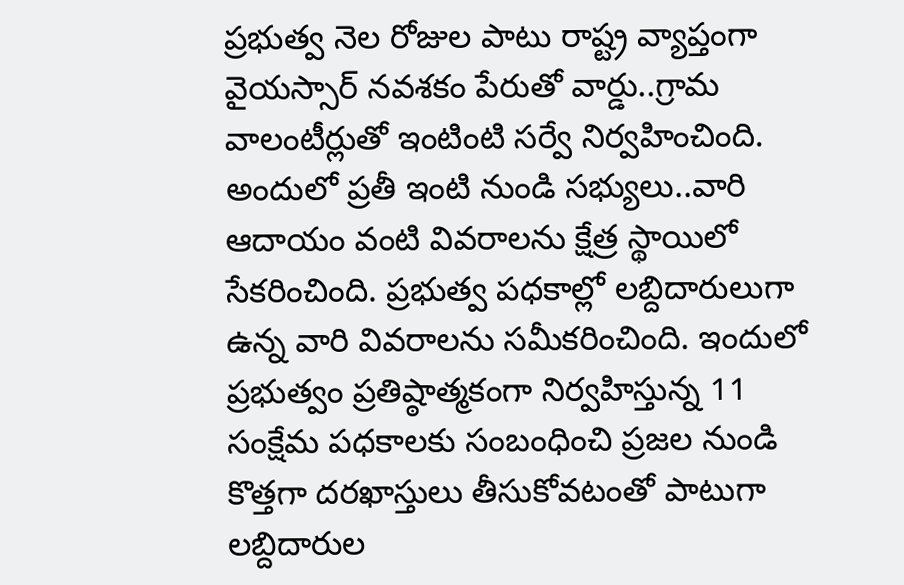ప్రభుత్వ నెల రోజుల పాటు రాష్ట్ర వ్యాప్తంగా వైయస్సార్ నవశకం పేరుతో వార్డు..గ్రామ వాలంటీర్లుతో ఇంటింటి సర్వే నిర్వహించింది. అందులో ప్రతీ ఇంటి నుండి సభ్యులు..వారి ఆదాయం వంటి వివరాలను క్షేత్ర స్థాయిలో సేకరించింది. ప్రభుత్వ పధకాల్లో లబ్దిదారులుగా ఉన్న వారి వివరాలను సమీకరించింది. ఇందులో ప్రభుత్వం ప్రతిష్ఠాత్మకంగా నిర్వహిస్తున్న 11 సంక్షేమ పధకాలకు సంబంధించి ప్రజల నుండి కొత్తగా దరఖాస్తులు తీసుకోవటంతో పాటుగా లబ్దిదారుల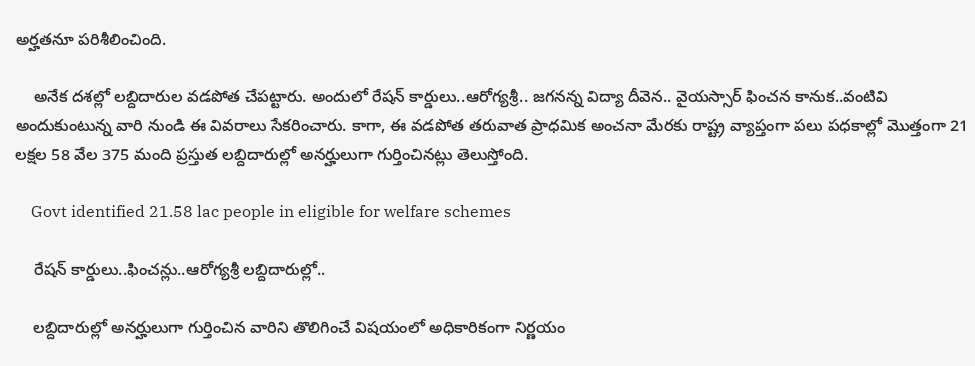అర్హతనూ పరిశీలించింది.

    అనేక దశల్లో లబ్దిదారుల వడపోత చేపట్టారు. అందులో రేషన్ కార్డులు..ఆరోగ్యశ్రీ.. జగనన్న విద్యా దీవెన.. వైయస్సార్ ఫించన కానుక..వంటివి అందుకుంటున్న వారి నుండి ఈ వివరాలు సేకరించారు. కాగా, ఈ వడపోత తరువాత ప్రాధమిక అంచనా మేరకు రాష్ట్ర వ్యాప్తంగా పలు పధకాల్లో మొత్తంగా 21 లక్షల 58 వేల 375 మంది ప్రస్తుత లబ్దిదారుల్లో అనర్హులుగా గుర్తించినట్లు తెలుస్తోంది.

    Govt identified 21.58 lac people in eligible for welfare schemes

    రేషన్ కార్డులు..ఫించన్లు..ఆరోగ్యశ్రీ లబ్దిదారుల్లో..

    లబ్దిదారుల్లో అనర్హులుగా గుర్తించిన వారిని తొలిగించే విషయంలో అధికారికంగా నిర్ణయం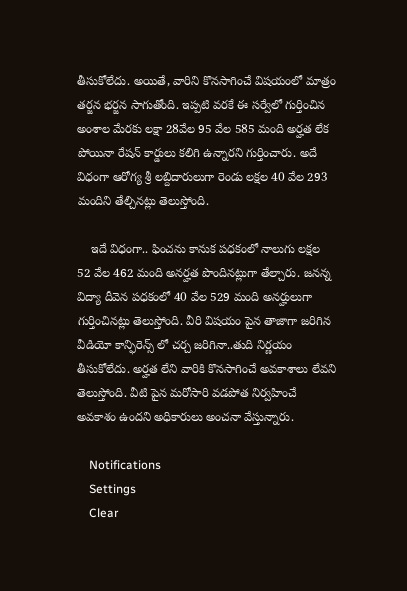తీసుకోలేదు. అయితే, వారిని కొనసాగించే విషయంలో మాత్రం తర్జన భర్జన సాగుతోంది. ఇప్పటి వరకే ఈ సర్వేలో గుర్తించిన అంశాల మేరకు లక్షా 28వేల 95 వేల 585 మంది అర్హత లేక పోయినా రేషన్ కార్డులు కలిగి ఉన్నారని గుర్తించారు. అదే విధంగా ఆరోగ్య శ్రీ లబ్దిదారులుగా రెండు లక్షల 40 వేల 293 మందిని తేల్చినట్లు తెలుస్తోంది.

    ఇదే విధంగా.. ఫించను కానుక పధకంలో నాలుగు లక్షల 52 వేల 462 మంది అనర్హత పొందినట్లుగా తేల్చారు. జనన్న విద్యా దీవెన పధకంలో 40 వేల 529 మంది అనర్హులుగా గుర్తించినట్లు తెలుస్తోంది. వీరి విషయం పైన తాజాగా జరిగిన వీడియో కాన్ఫిరెన్స్ లో చర్చ జరిగినా..తుది నిర్ణయం తీసుకోలేదు. అర్హత లేని వారికి కొనసాగించే అవకాశాలు లేవని తెలుస్తోంది. వీటి పైన మరోసారి వడపోత నిర్వహించే అవకాశం ఉందని అధికారులు అంచనా వేస్తున్నారు.

    Notifications
    Settings
    Clear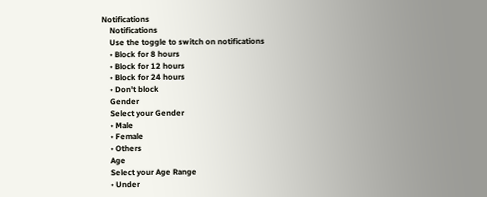Notifications
    Notifications
    Use the toggle to switch on notifications
    • Block for 8 hours
    • Block for 12 hours
    • Block for 24 hours
    • Don't block
    Gender
    Select your Gender
    • Male
    • Female
    • Others
    Age
    Select your Age Range
    • Under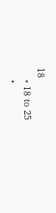18
    • 18 to 25
    •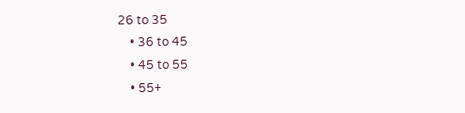26 to 35
    • 36 to 45
    • 45 to 55
    • 55+